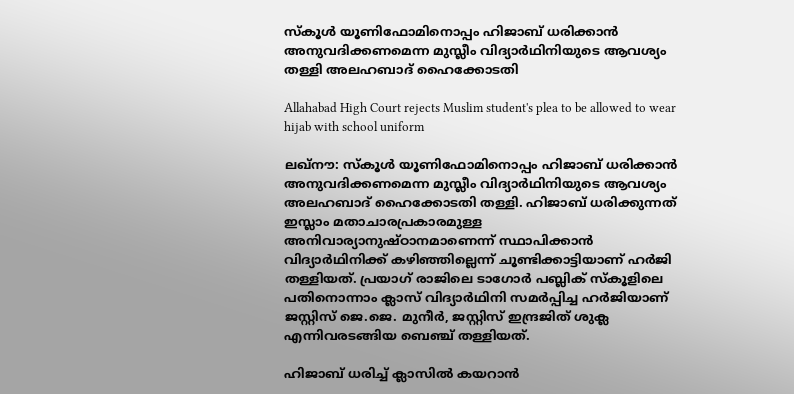സ്‌കൂള്‍ യൂണിഫോമിനൊപ്പം ഹിജാബ് ധരിക്കാന്‍ അനുവദിക്കണമെന്ന മുസ്ലീം വിദ്യാര്‍ഥിനിയുടെ ആവശ്യം തള്ളി അലഹബാദ് ഹൈക്കോടതി

Allahabad High Court rejects Muslim student's plea to be allowed to wear hijab with school uniform

ലഖ്‌നൗ: സ്‌കൂള്‍ യൂണിഫോമിനൊപ്പം ഹിജാബ് ധരിക്കാന്‍ അനുവദിക്കണമെന്ന മുസ്ലീം വിദ്യാര്‍ഥിനിയുടെ ആവശ്യം അലഹബാദ് ഹൈക്കോടതി തള്ളി. ഹിജാബ് ധരിക്കുന്നത് ഇസ്ലാം മതാചാരപ്രകാരമുള്ള അനിവാര്യാനുഷ്ഠാനമാണെന്ന് സ്ഥാപിക്കാന്‍ വിദ്യാര്‍ഥിനിക്ക് കഴിഞ്ഞില്ലെന്ന് ചൂണ്ടിക്കാട്ടിയാണ് ഹര്‍ജി തള്ളിയത്. പ്രയാഗ് രാജിലെ ടാഗോര്‍ പബ്ലിക് സ്‌കൂളിലെ പതിനൊന്നാം ക്ലാസ് വിദ്യാര്‍ഥിനി സമര്‍പ്പിച്ച ഹര്‍ജിയാണ് ജസ്റ്റിസ് ജെ.ജെ. മുനീര്‍, ജസ്റ്റിസ് ഇന്ദ്രജിത് ശുക്ല എന്നിവരടങ്ങിയ ബെഞ്ച് തള്ളിയത്.

ഹിജാബ് ധരിച്ച് ക്ലാസില്‍ കയറാന്‍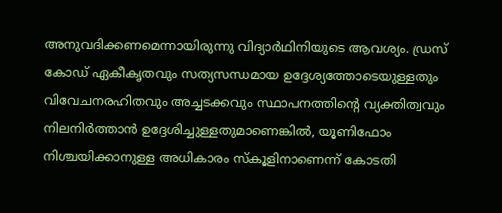അനുവദിക്കണമെന്നായിരുന്നു വിദ്യാര്‍ഥിനിയുടെ ആവശ്യം. ഡ്രസ് കോഡ് ഏകീകൃതവും സത്യസന്ധമായ ഉദ്ദേശ്യത്തോടെയുള്ളതും വിവേചനരഹിതവും അച്ചടക്കവും സ്ഥാപനത്തിന്റെ വ്യക്തിത്വവും നിലനിര്‍ത്താന്‍ ഉദ്ദേശിച്ചുള്ളതുമാണെങ്കില്‍, യൂണിഫോം നിശ്ചയിക്കാനുള്ള അധികാരം സ്‌കൂളിനാണെന്ന് കോടതി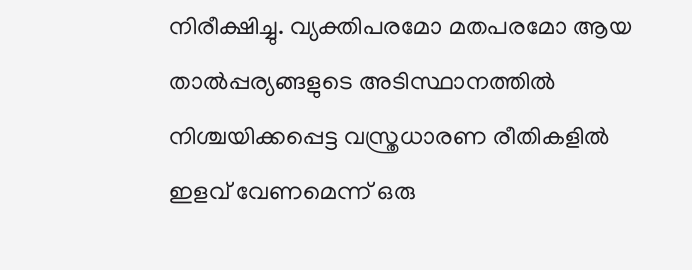നിരീക്ഷിച്ചു. വ്യക്തിപരമോ മതപരമോ ആയ താല്‍പ്പര്യങ്ങളുടെ അടിസ്ഥാനത്തില്‍ നിശ്ചയിക്കപ്പെട്ട വസ്ത്രധാരണ രീതികളില്‍ ഇളവ് വേണമെന്ന് ഒരു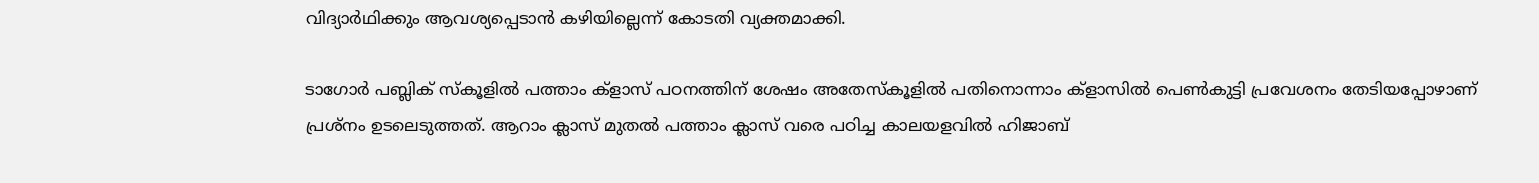വിദ്യാര്‍ഥിക്കും ആവശ്യപ്പെടാന്‍ കഴിയില്ലെന്ന് കോടതി വ്യക്തമാക്കി.

ടാഗോര്‍ പബ്ലിക് സ്‌കൂളില്‍ പത്താം ക്‌ളാസ് പഠനത്തിന് ശേഷം അതേസ്‌കൂളില്‍ പതിനൊന്നാം ക്‌ളാസില്‍ പെണ്‍കുട്ടി പ്രവേശനം തേടിയപ്പോഴാണ് പ്രശ്നം ഉടലെടുത്തത്. ആറാം ക്ലാസ് മുതല്‍ പത്താം ക്ലാസ് വരെ പഠിച്ച കാലയളവില്‍ ഹിജാബ്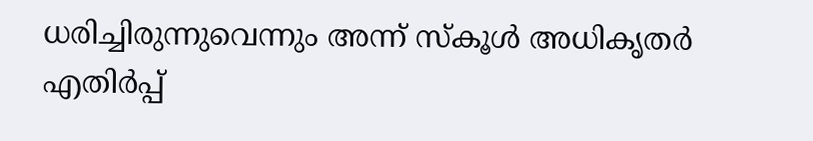ധരിച്ചിരുന്നുവെന്നും അന്ന് സ്‌കൂള്‍ അധികൃതര്‍ എതിര്‍പ്പ്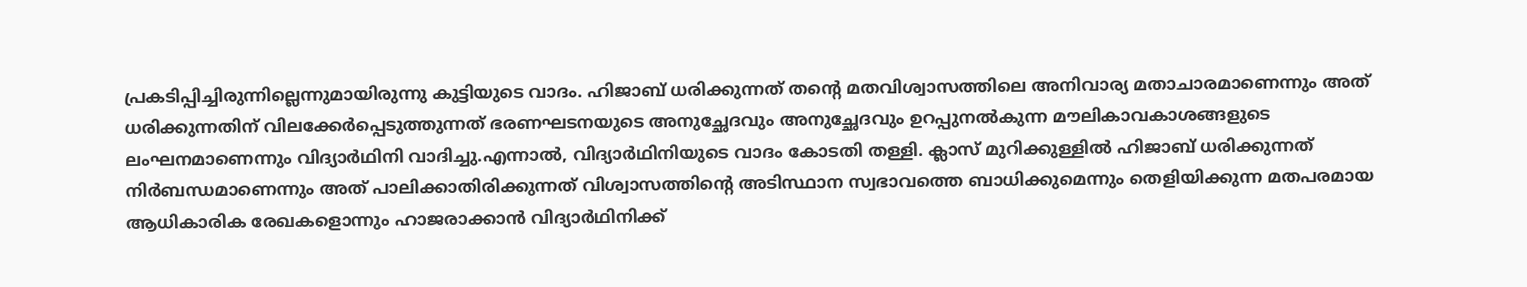പ്രകടിപ്പിച്ചിരുന്നില്ലെന്നുമായിരുന്നു കുട്ടിയുടെ വാദം. ഹിജാബ് ധരിക്കുന്നത് തന്റെ മതവിശ്വാസത്തിലെ അനിവാര്യ മതാചാരമാണെന്നും അത് ധരിക്കുന്നതിന് വിലക്കേര്‍പ്പെടുത്തുന്നത് ഭരണഘടനയുടെ അനുച്ഛേദവും അനുച്ഛേദവും ഉറപ്പുനല്‍കുന്ന മൗലികാവകാശങ്ങളുടെ ലംഘനമാണെന്നും വിദ്യാര്‍ഥിനി വാദിച്ചു.എന്നാല്‍, വിദ്യാര്‍ഥിനിയുടെ വാദം കോടതി തള്ളി. ക്ലാസ് മുറിക്കുള്ളില്‍ ഹിജാബ് ധരിക്കുന്നത് നിര്‍ബന്ധമാണെന്നും അത് പാലിക്കാതിരിക്കുന്നത് വിശ്വാസത്തിന്റെ അടിസ്ഥാന സ്വഭാവത്തെ ബാധിക്കുമെന്നും തെളിയിക്കുന്ന മതപരമായ ആധികാരിക രേഖകളൊന്നും ഹാജരാക്കാന്‍ വിദ്യാര്‍ഥിനിക്ക്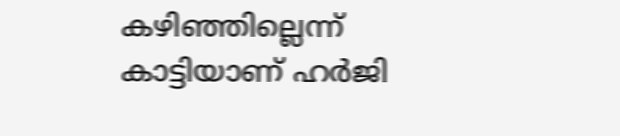കഴിഞ്ഞില്ലെന്ന് കാട്ടിയാണ് ഹര്‍ജി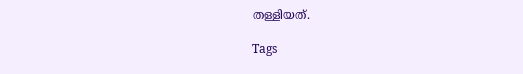തള്ളിയത്.

Tags